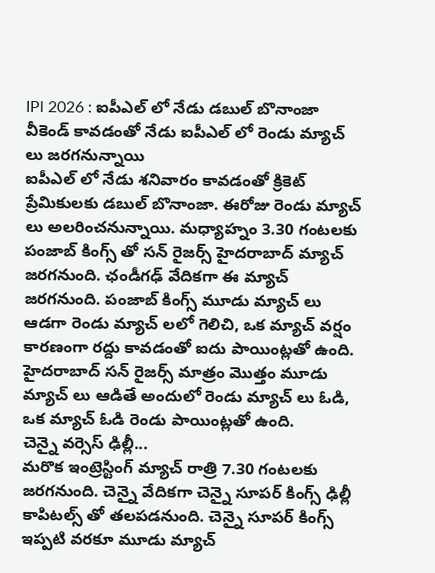IPl 2026 : ఐపీఎల్ లో నేడు డబుల్ బొనాంజా
వీకెండ్ కావడంతో నేడు ఐపీఎల్ లో రెండు మ్యాచ్ లు జరగనున్నాయి
ఐపీఎల్ లో నేడు శనివారం కావడంతో క్రికెట్ ప్రేమికులకు డబుల్ బొనాంజా. ఈరోజు రెండు మ్యాచ్ లు అలరించనున్నాయి. మధ్యాహ్నం 3.30 గంటలకు పంజాబ్ కింగ్స్ తో సన్ రైజర్స్ హైదరాబాద్ మ్యాచ్ జరగనుంది. ఛండీగఢ్ వేదికగా ఈ మ్యాచ్ జరగనుంది. పంజాబ్ కింగ్స్ మూడు మ్యాచ్ లు ఆడగా రెండు మ్యాచ్ లలో గెలిచి, ఒక మ్యాచ్ వర్షం కారణంగా రద్దు కావడంతో ఐదు పాయింట్లతో ఉంది. హైదరాబాద్ సన్ రైజర్స్ మాత్రం మొత్తం మూడు మ్యాచ్ లు ఆడితే అందులో రెండు మ్యాచ్ లు ఓడి, ఒక మ్యాచ్ ఓడి రెండు పాయింట్లతో ఉంది.
చెన్నై వర్సెస్ ఢిల్లీ...
మరొక ఇంట్రెస్టింగ్ మ్యాచ్ రాత్రి 7.30 గంటలకు జరగనుంది. చెన్నై వేదికగా చెన్నై సూపర్ కింగ్స్ ఢిల్లీ కాపిటల్స్ తో తలపడనుంది. చెన్నై సూపర్ కింగ్స్ ఇప్పటి వరకూ మూడు మ్యాచ్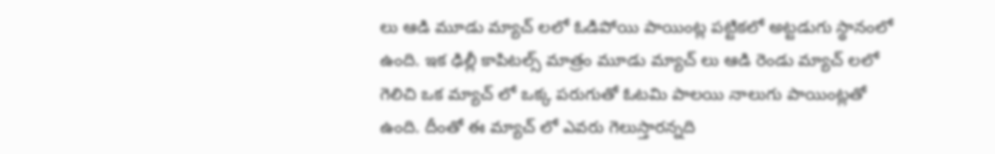లు ఆడి మూడు మ్యాచ్ లలో ఓడిపోయి పాయింట్ల పట్టికలో అట్టడుగు స్థానంలో ఉంది. ఇక ఢిల్లీ కాపిటల్స్ మాత్రం మూడు మ్యాచ్ లు ఆడి రెండు మ్యాచ్ లలో గెలిచి ఒక మ్యాచ్ లో ఒక్క పరుగుతో ఓటమి పాలయి నాలుగు పాయింట్లతో ఉంది. దీంతో ఈ మ్యాచ్ లో ఎవరు గెలుస్తారన్నది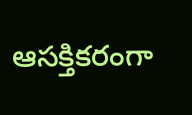ఆసక్తికరంగా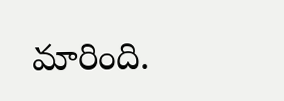మారింది.